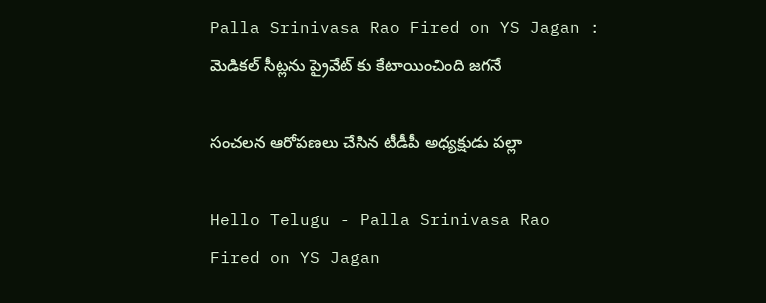Palla Srinivasa Rao Fired on YS Jagan : మెడిక‌ల్ సీట్ల‌ను ప్రైవేట్ కు కేటాయించింది జ‌గ‌నే

సంచ‌ల‌న ఆరోప‌ణ‌లు చేసిన టీడీపీ అధ్య‌క్షుడు ప‌ల్లా

Hello Telugu - Palla Srinivasa Rao Fired on YS Jagan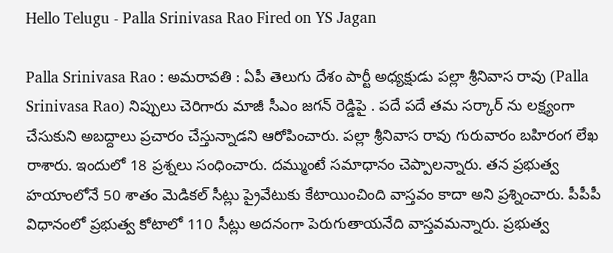Hello Telugu - Palla Srinivasa Rao Fired on YS Jagan

Palla Srinivasa Rao : అమ‌రావ‌తి : ఏపీ తెలుగు దేశం పార్టీ అధ్య‌క్షుడు ప‌ల్లా శ్రీ‌నివాస రావు (Palla Srinivasa Rao) నిప్పులు చెరిగారు మాజీ సీఎం జ‌గ‌న్ రెడ్డిపై . ప‌దే ప‌దే తమ స‌ర్కార్ ను ల‌క్ష్యంగా చేసుకుని అబ‌ద్దాలు ప్ర‌చారం చేస్తున్నాడ‌ని ఆరోపించారు. ప‌ల్లా శ్రీ‌నివాస రావు గురువారం బ‌హిరంగ లేఖ రాశారు. ఇందులో 18 ప్ర‌శ్న‌లు సంధించారు. ద‌మ్ముంటే స‌మాధానం చెప్పాల‌న్నారు. త‌న ప్ర‌భుత్వ హ‌యాంలోనే 50 శాతం మెడికల్‌ సీట్లు ప్రైవేటుకు కేటాయించింది వాస్త‌వం కాదా అని ప్ర‌శ్నించారు. పీపీపీ విధానంలో ప్రభుత్వ కోటాలో 110 సీట్లు అదనంగా పెరుగుతాయనేది వాస్త‌వ‌మ‌న్నారు. ప్రభుత్వ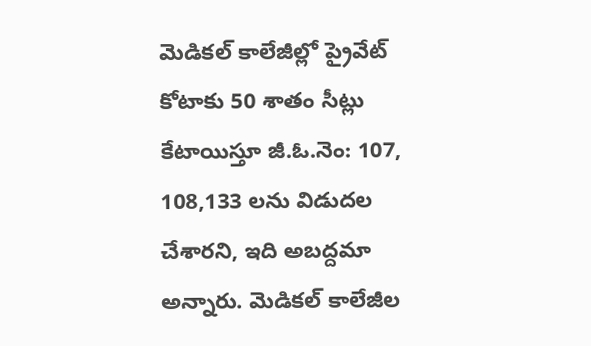మెడికల్‌ కాలేజీల్లో ప్రైవేట్‌ కోటాకు 50 శాతం సీట్లు కేటాయిస్తూ జీ.ఓ.నెం: 107, 108,133 లను విడుదల చేశార‌ని, ఇది అబ‌ద్ద‌మా అన్నారు. మెడికల్‌ కాలేజీల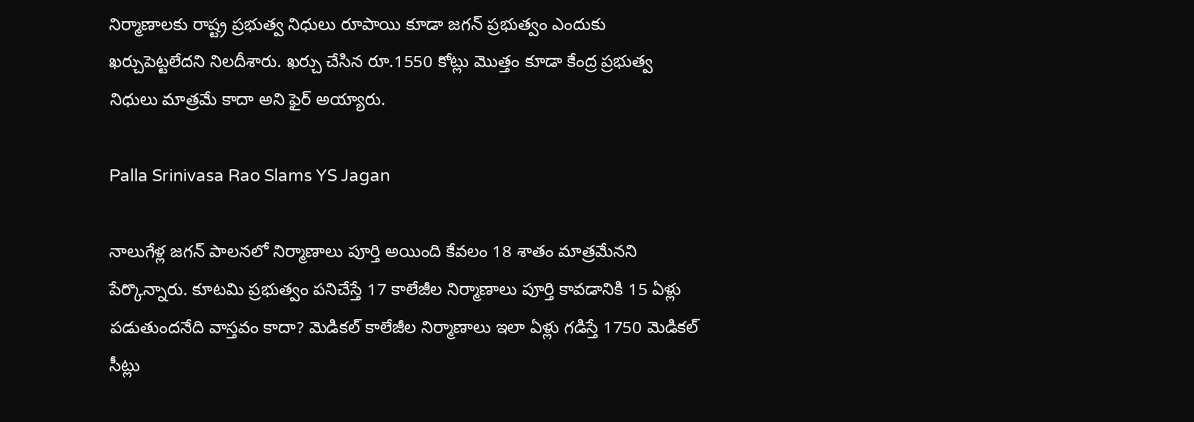నిర్మాణాలకు రాష్ట్ర ప్రభుత్వ నిధులు రూపాయి కూడా జగన్‌ ప్రభుత్వం ఎందుకు ఖర్చుపెట్టలేదని నిల‌దీశారు. ఖర్చు చేసిన రూ.1550 కోట్లు మొత్తం కూడా కేంద్ర ప్రభుత్వ నిధులు మాత్రమే కాదా అని ఫైర్ అయ్యారు.

Palla Srinivasa Rao Slams YS Jagan

నాలుగేళ్ల జగన్‌ పాలనలో నిర్మాణాలు పూర్తి అయింది కేవలం 18 శాతం మాత్రమేన‌ని పేర్కొన్నారు. కూటమి ప్రభుత్వం పనిచేస్తే 17 కాలేజీల నిర్మాణాలు పూర్తి కావడానికి 15 ఏళ్లు పడుతుందనేది వాస్తవం కాదా? మెడికల్‌ కాలేజీల నిర్మాణాలు ఇలా ఏళ్లు గడిస్తే 1750 మెడికల్‌ సీట్లు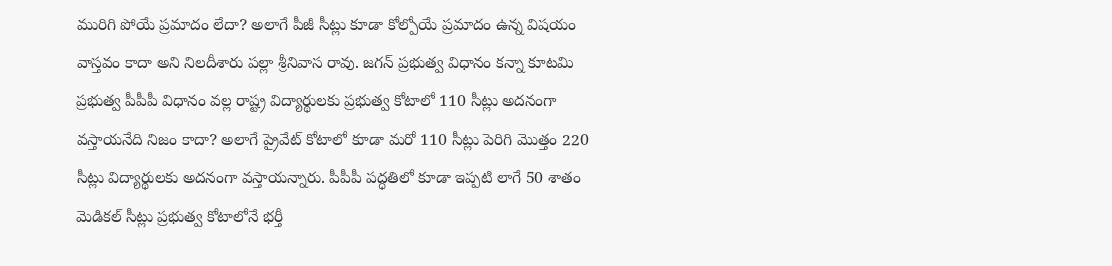మురిగి పోయే ప్రమాదం లేదా? అలాగే పీజీ సీట్లు కూడా కోల్పోయే ప్రమాదం ఉన్న విషయం వాస్తవం కాదా అని నిల‌దీశారు ప‌ల్లా శ్రీ‌నివాస రావు. జగన్‌ ప్రభుత్వ విధానం కన్నా కూటమి ప్రభుత్వ పీపీపీ విధానం వల్ల రాష్ట్ర విద్యార్థులకు ప్రభుత్వ కోటాలో 110 సీట్లు అదనంగా వస్తాయనేది నిజం కాదా? అలాగే ప్రైవేట్‌ కోటాలో కూడా మరో 110 సీట్లు పెరిగి మొత్తం 220 సీట్లు విద్యార్థులకు అదనంగా వస్తాయన్నారు. పీపీపీ పద్ధతిలో కూడా ఇప్పటి లాగే 50 శాతం మెడికల్‌ సీట్లు ప్రభుత్వ కోటాలోనే భర్తీ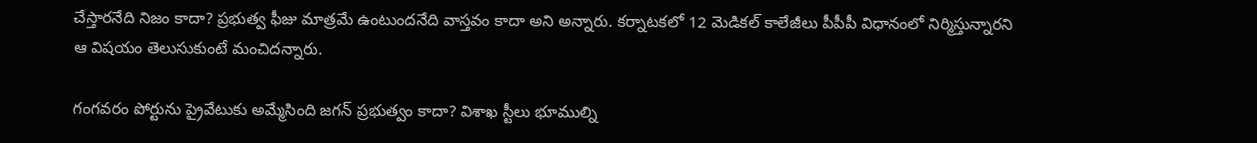చేస్తారనేది నిజం కాదా? ప్రభుత్వ ఫీజు మాత్రమే ఉంటుందనేది వాస్తవం కాదా అని అన్నారు. కర్నాటకలో 12 మెడికల్‌ కాలేజీలు పీపీపీ విధానంలో నిర్మిస్తున్నార‌ని ఆ విష‌యం తెలుసుకుంటే మంచిద‌న్నారు.

గంగవరం పోర్టును ప్రైవేటుకు అమ్మేసింది జగన్‌ ప్రభుత్వం కాదా? విశాఖ స్టీలు భూముల్ని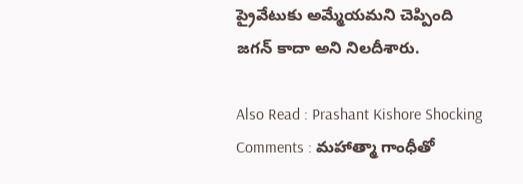ప్రైవేటుకు అమ్మేయమని చెప్పింది జగన్‌ కాదా అని నిల‌దీశారు.

Also Read : Prashant Kishore Shocking Comments : మ‌హాత్మా గాంధీతో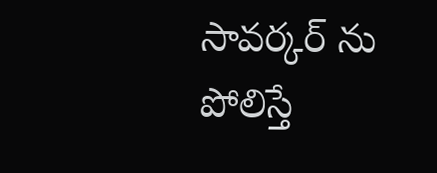సావ‌ర్కర్ ను పోలిస్తే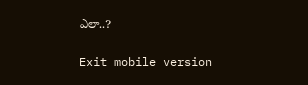ఎలా..?

Exit mobile version